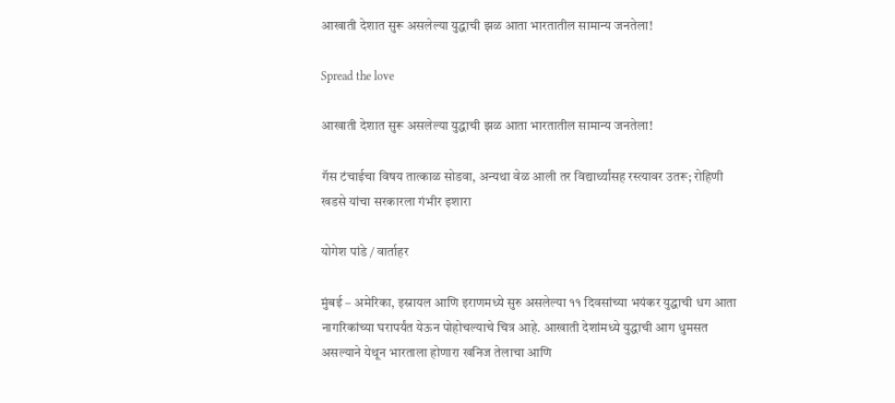आखाती देशात सुरू असलेल्या युद्धाची झळ आता भारतातील सामान्य जनतेला!

Spread the love

आखाती देशात सुरू असलेल्या युद्धाची झळ आता भारतातील सामान्य जनतेला!

गॅस टंचाईचा विषय तात्काळ सोडवा, अन्यथा वेळ आली तर विद्यार्थ्यांसह रस्त्यावर उतरू; रोहिणी खडसे यांचा सरकारला गंभीर इशारा

योगेश पांडे / वार्ताहर

मुंबई – अमेरिका, इस्रायल आणि इराणमध्ये सुरु असलेल्या ११ दिवसांच्या भयंकर युद्धाची धग आता नागरिकांच्या घरापर्यंत येऊन पोहोचल्याचे चित्र आहे. आखाती देशांमध्ये युद्धाची आग धुमसत असल्याने येथून भारताला होणारा खनिज तेलाचा आणि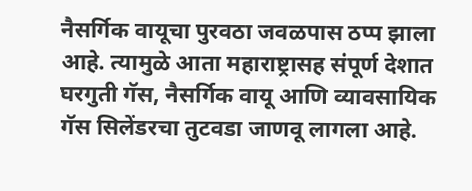नैसर्गिक वायूचा पुरवठा जवळपास ठप्प झाला आहे. त्यामुळे आता महाराष्ट्रासह संपूर्ण देशात घरगुती गॅस, नैसर्गिक वायू आणि व्यावसायिक गॅस सिलेंडरचा तुटवडा जाणवू लागला आहे.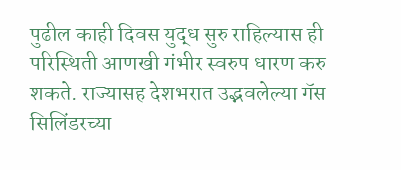पुढील काही दिवस युद्ध सुरु राहिल्यास ही परिस्थिती आणखी गंभीर स्वरुप धारण करु शकते. राज्यासह देशभरात उद्भवलेल्या गॅस सिलिंडरच्या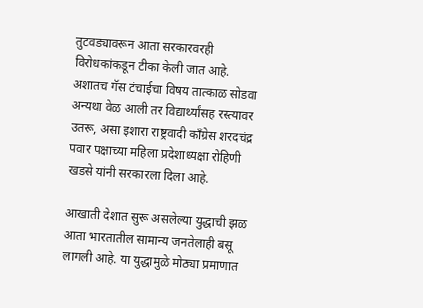तुटवड्यावरून आता सरकारवरही विरोधकांकडून टीका केली जात आहे. अशातच गॅस टंचाईचा विषय तात्काळ सोडवा अन्यथा वेळ आली तर विद्यार्थ्यांसह रस्त्यावर उतरू, असा इशारा राष्ट्रवादी काँग्रेस शरदचंद्र पवार पक्षाच्या महिला प्रदेशाध्यक्षा रोहिणी खडसे यांनी सरकारला दिला आहे.

आखाती देशात सुरू असलेल्या युद्धाची झळ आता भारतातील सामान्य जनतेलाही बसू लागली आहे. या युद्धामुळे मोठ्या प्रमाणात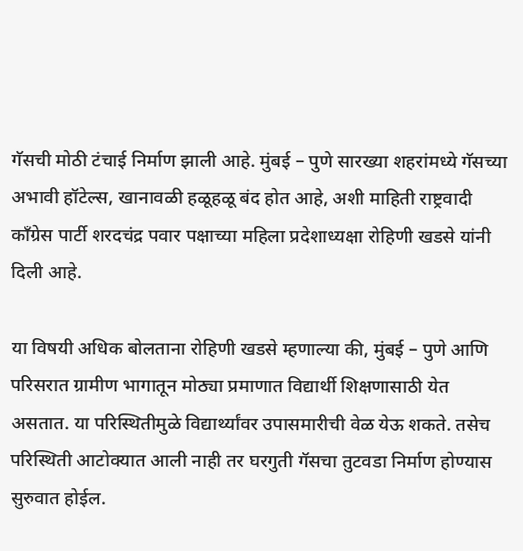गॅसची मोठी टंचाई निर्माण झाली आहे. मुंबई – पुणे सारख्या शहरांमध्ये गॅसच्या अभावी हॉटेल्स, खानावळी हळूहळू बंद होत आहे, अशी माहिती राष्ट्रवादी काँग्रेस पार्टी शरदचंद्र पवार पक्षाच्या महिला प्रदेशाध्यक्षा रोहिणी खडसे यांनी दिली आहे.

या विषयी अधिक बोलताना रोहिणी खडसे म्हणाल्या की, मुंबई – पुणे आणि परिसरात ग्रामीण भागातून मोठ्या प्रमाणात विद्यार्थी शिक्षणासाठी येत असतात. या परिस्थितीमुळे विद्यार्थ्यांवर उपासमारीची वेळ येऊ शकते. तसेच परिस्थिती आटोक्यात आली नाही तर घरगुती गॅसचा तुटवडा निर्माण होण्यास सुरुवात होईल.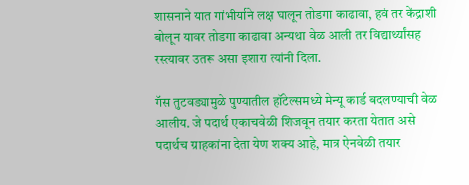शासनाने यात गांभीर्याने लक्ष घालून तोडगा काढावा, हवं तर केंद्राशी बोलून यावर तोडगा काढावा अन्यथा वेळ आली तर विद्यार्थ्यांसह रस्त्यावर उतरू असा इशारा त्यांनी दिला.

गॅस तुटवड्यामुळे पुण्यातील हॉटेल्समध्ये मेन्यू कार्ड बदलण्याची वेळ आलीय. जे पदार्थ एकाचवेळी शिजवून तयार करता येतात असे पदार्थच ग्राहकांना देता येण शक्य आहे, मात्र ऐनवेळी तयार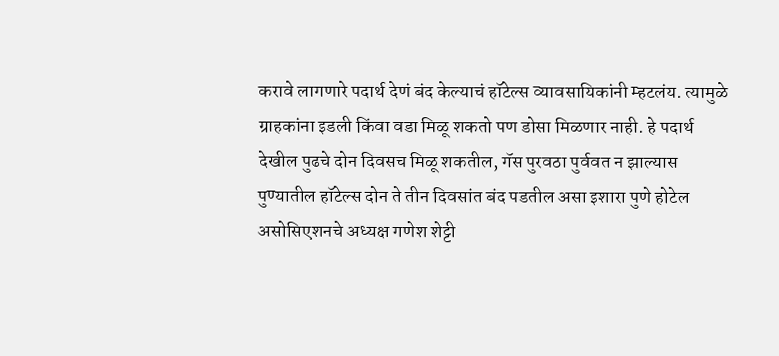करावे लागणारे पदार्थ देणं बंद केल्याचं हॉटेल्स व्यावसायिकांनी म्हटलंय. त्यामुळे ग्राहकांना इडली किंवा वडा मिळू शकतो पण डोसा मिळणार नाही. हे पदार्थ देखील पुढचे दोन दिवसच मिळू शकतील, गॅस पुरवठा पुर्ववत न झाल्यास पुण्यातील हॉटेल्स दोन ते तीन दिवसांत बंद पडतील असा इशारा पुणे होटेल असोसिएशनचे अध्यक्ष गणेश शेट्टी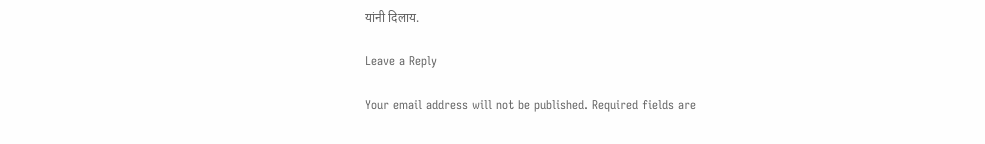यांनी दिलाय.

Leave a Reply

Your email address will not be published. Required fields are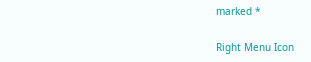marked *

Right Menu Icon